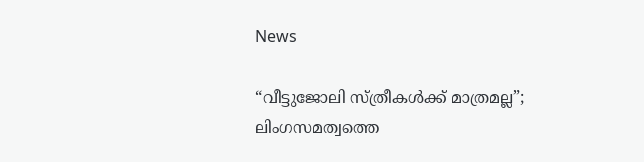News

“വീട്ടുജോലി സ്ത്രീകൾക്ക് മാത്രമല്ല”; ലിംഗസമത്വത്തെ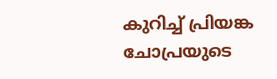കുറിച്ച് പ്രിയങ്ക ചോപ്രയുടെ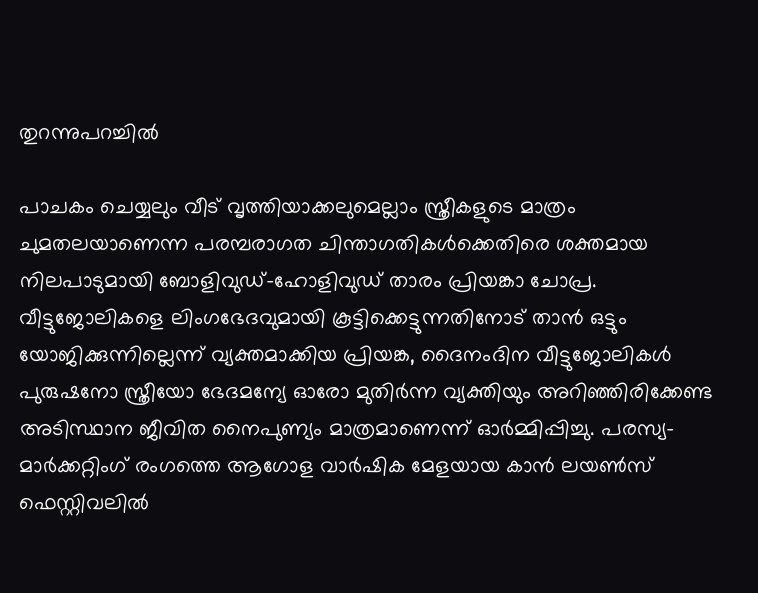തുറന്നുപറച്ചിൽ

പാചകം ചെയ്യലും വീട് വൃത്തിയാക്കലുമെല്ലാം സ്ത്രീകളുടെ മാത്രം ചുമതലയാണെന്ന പരമ്പരാഗത ചിന്താഗതികൾക്കെതിരെ ശക്തമായ നിലപാടുമായി ബോളിവുഡ്-ഹോളിവുഡ് താരം പ്രിയങ്കാ ചോപ്ര. വീട്ടുജോലികളെ ലിംഗഭേദവുമായി കൂട്ടിക്കെട്ടുന്നതിനോട് താൻ ഒട്ടും യോജിക്കുന്നില്ലെന്ന് വ്യക്തമാക്കിയ പ്രിയങ്ക, ദൈനംദിന വീട്ടുജോലികൾ പുരുഷനോ സ്ത്രീയോ ഭേദമന്യേ ഓരോ മുതിർന്ന വ്യക്തിയും അറിഞ്ഞിരിക്കേണ്ട അടിസ്ഥാന ജീവിത നൈപുണ്യം മാത്രമാണെന്ന് ഓർമ്മിപ്പിച്ചു. പരസ്യ-മാർക്കറ്റിംഗ് രംഗത്തെ ആഗോള വാർഷിക മേളയായ കാൻ ലയൺസ് ഫെസ്റ്റിവലിൽ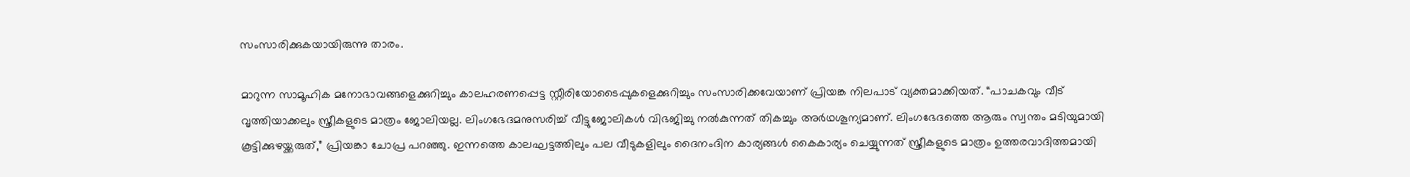സംസാരിക്കുകയായിരുന്നു താരം.

മാറുന്ന സാമൂഹിക മനോഭാവങ്ങളെക്കുറിച്ചും കാലഹരണപ്പെട്ട സ്റ്റീരിയോടൈപ്പുകളെക്കുറിച്ചും സംസാരിക്കവേയാണ് പ്രിയങ്ക നിലപാട് വ്യക്തമാക്കിയത്. “പാചകവും വീട് വൃത്തിയാക്കലും സ്ത്രീകളുടെ മാത്രം ജോലിയല്ല. ലിംഗഭേദമനുസരിച്ച് വീട്ടുജോലികൾ വിഭജിച്ചു നൽകുന്നത് തികച്ചും അർഥശൂന്യമാണ്. ലിംഗഭേദത്തെ ആരും സ്വന്തം മടിയുമായി കൂട്ടിക്കുഴയ്ക്കരുത്,” പ്രിയങ്കാ ചോപ്ര പറഞ്ഞു. ഇന്നത്തെ കാലഘട്ടത്തിലും പല വീടുകളിലും ദൈനംദിന കാര്യങ്ങൾ കൈകാര്യം ചെയ്യുന്നത് സ്ത്രീകളുടെ മാത്രം ഉത്തരവാദിത്തമായി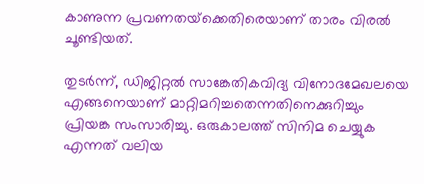കാണുന്ന പ്രവണതയ്‌ക്കെതിരെയാണ് താരം വിരൽ ചൂണ്ടിയത്.

തുടർന്ന്, ഡിജിറ്റൽ സാങ്കേതികവിദ്യ വിനോദമേഖലയെ എങ്ങനെയാണ് മാറ്റിമറിച്ചതെന്നതിനെക്കുറിച്ചും പ്രിയങ്ക സംസാരിച്ചു. ഒരുകാലത്ത് സിനിമ ചെയ്യുക എന്നത് വലിയ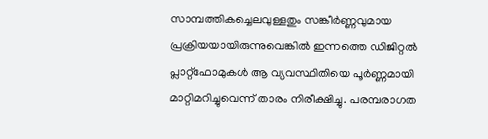സാമ്പത്തികച്ചെലവുള്ളതും സങ്കീർണ്ണവുമായ പ്രക്രിയയായിരുന്നുവെങ്കിൽ ഇന്നത്തെ ഡിജിറ്റൽ പ്ലാറ്റ്‌ഫോമുകൾ ആ വ്യവസ്ഥിതിയെ പൂർണ്ണമായി മാറ്റിമറിച്ചുവെന്ന് താരം നിരീക്ഷിച്ചു. പരമ്പരാഗത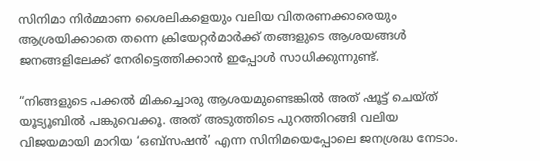സിനിമാ നിർമ്മാണ ശൈലികളെയും വലിയ വിതരണക്കാരെയും ആശ്രയിക്കാതെ തന്നെ ക്രിയേറ്റർമാർക്ക് തങ്ങളുടെ ആശയങ്ങൾ ജനങ്ങളിലേക്ക് നേരിട്ടെത്തിക്കാൻ ഇപ്പോൾ സാധിക്കുന്നുണ്ട്.

“നിങ്ങളുടെ പക്കൽ മികച്ചൊരു ആശയമുണ്ടെങ്കിൽ അത് ഷൂട്ട് ചെയ്ത് യൂട്യൂബിൽ പങ്കുവെക്കൂ. അത് അടുത്തിടെ പുറത്തിറങ്ങി വലിയ വിജയമായി മാറിയ ‘ഒബ്‌സഷൻ’ എന്ന സിനിമയെപ്പോലെ ജനശ്രദ്ധ നേടാം.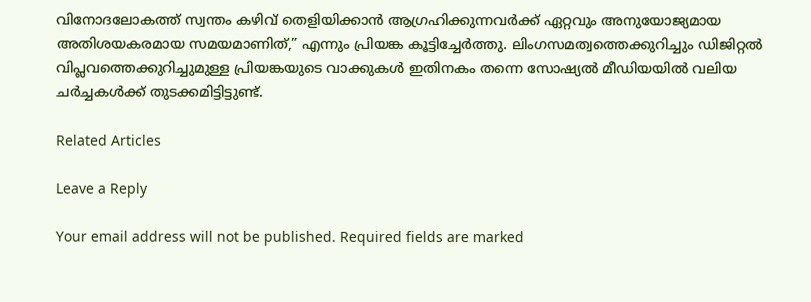വിനോദലോകത്ത് സ്വന്തം കഴിവ് തെളിയിക്കാൻ ആഗ്രഹിക്കുന്നവർക്ക് ഏറ്റവും അനുയോജ്യമായ അതിശയകരമായ സമയമാണിത്,” എന്നും പ്രിയങ്ക കൂട്ടിച്ചേർത്തു. ലിംഗസമത്വത്തെക്കുറിച്ചും ഡിജിറ്റൽ വിപ്ലവത്തെക്കുറിച്ചുമുള്ള പ്രിയങ്കയുടെ വാക്കുകൾ ഇതിനകം തന്നെ സോഷ്യൽ മീഡിയയിൽ വലിയ ചർച്ചകൾക്ക് തുടക്കമിട്ടിട്ടുണ്ട്.

Related Articles

Leave a Reply

Your email address will not be published. Required fields are marked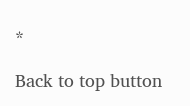*

Back to top button